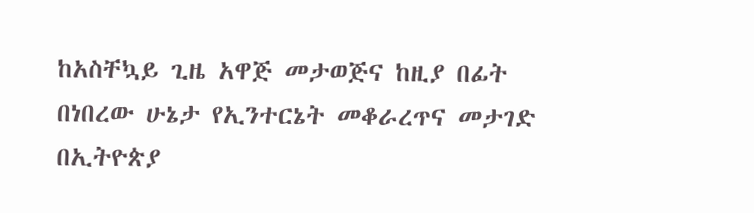ከአስቸኳይ ጊዜ አዋጅ መታወጅና ከዚያ በፊት በነበረው ሁኔታ የኢንተርኔት መቆራረጥና መታገድ በኢትዮጵያ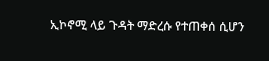ኢኮኖሚ ላይ ጉዳት ማድረሱ የተጠቀሰ ሲሆን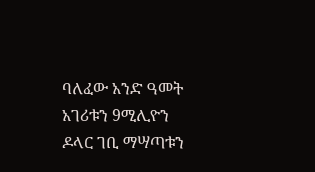ባለፈው አንድ ዓመት አገሪቱን 9ሚሊዮን ዶላር ገቢ ማሣጣቱን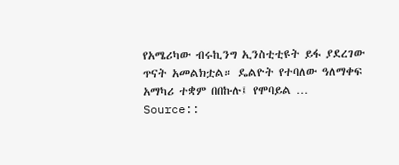የአሜሪካው ብሩኪንግ ኢንስቲቲዩት ይፋ ያደረገው ጥናት አመልክቷል። ዴልዮት የተባለው ዓለማቀፍ አማካሪ ተቋም በበኩሉ፤ የሞባይል …
Source::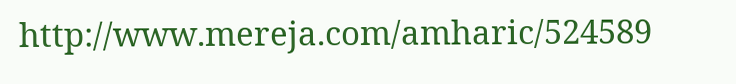http://www.mereja.com/amharic/524589